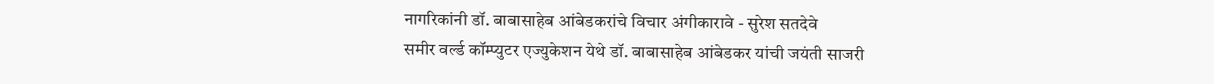नागरिकांनी डॉ. बाबासाहेब आंबेडकरांचे विचार अंगीकारावे - सुरेश सतदेवे
समीर वर्ल्ड कॉम्प्युटर एज्युकेशन येथे डॉ. बाबासाहेब आंबेडकर यांची जयंती साजरी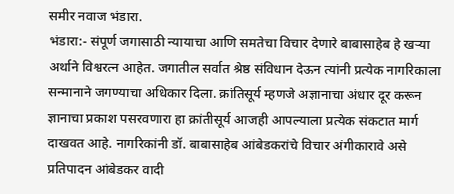समीर नवाज भंडारा.
भंडारा:- संपूर्ण जगासाठी न्यायाचा आणि समतेचा विचार देणारे बाबासाहेब हे खऱ्या अर्थाने विश्वरत्न आहेत. जगातील सर्वात श्रेष्ठ संविधान देऊन त्यांनी प्रत्येक नागरिकाला सन्मानाने जगण्याचा अधिकार दिला. क्रांतिसूर्य म्हणजे अज्ञानाचा अंधार दूर करून ज्ञानाचा प्रकाश पसरवणारा हा क्रांतीसूर्य आजही आपल्याला प्रत्येक संकटात मार्ग दाखवत आहे. नागरिकांनी डॉ. बाबासाहेब आंबेडकरांचे विचार अंगीकारावे असे प्रतिपादन आंबेडकर वादी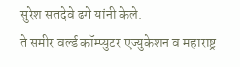सुरेश सतदेवे ढगे यांनी केले.
ते समीर वर्ल्ड कॉम्प्युटर एज्युकेशन व महाराष्ट्र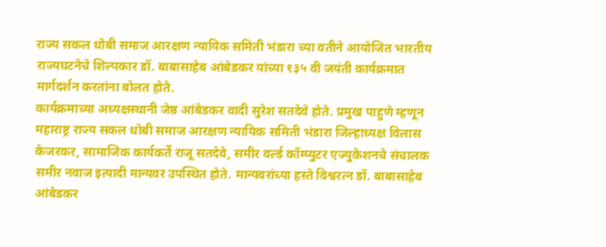राज्य सकल धोबी समाज आरक्षण न्यायिक समिती भंडारा च्या वतीने आयोजित भारतीय राज्यघटनेचे शिल्पकार डॉ. बाबासाहेब आंबेडकर यांच्या १३५ वी जयंती कार्यक्रमात मार्गदर्शन करतांना बोलत होते.
कार्यक्रमाच्या अध्यक्षस्थानी जेष्ठ आंबेडकर वादी सुरेश सतदेवे होते. प्रमुख पाहुणे म्हणून महाराष्ट्र राज्य सकल धोबी समाज आरक्षण न्यायिक समिती भंडारा जिल्हाध्यक्ष विलास केजरकर, सामाजिक कार्यकर्ते राजू सतदेवे, समीर वर्ल्ड कॉम्प्युटर एज्युकेशनचे संचालक समीर नवाज इत्यादी मान्यवर उपस्थित होते. मान्यवरांच्या हस्ते विश्वरत्न डॉ. बाबासाहेब आंबेडकर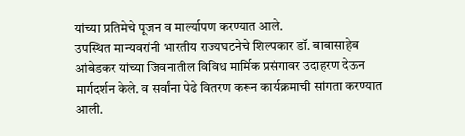यांच्या प्रतिमेचे पूजन व मार्ल्यापण करण्यात आले.
उपस्थित मान्यवरांनी भारतीय राज्यघटनेचे शिल्पकार डॉ. बाबासाहेब आंबेडकर यांच्या जिवनातील विविध मार्मिक प्रसंगावर उदाहरण देऊन मार्गदर्शन केले. व सर्वांना पेढे वितरण करून कार्यक्रमाची सांगता करण्यात आली.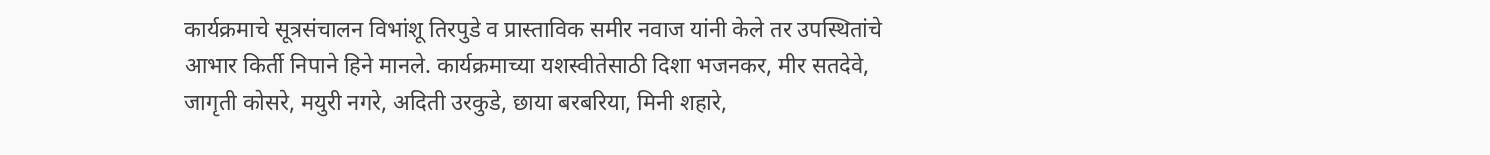कार्यक्रमाचे सूत्रसंचालन विभांशू तिरपुडे व प्रास्ताविक समीर नवाज यांनी केले तर उपस्थितांचे आभार किर्ती निपाने हिने मानले. कार्यक्रमाच्या यशस्वीतेसाठी दिशा भजनकर, मीर सतदेवे, जागृती कोसरे, मयुरी नगरे, अदिती उरकुडे, छाया बरबरिया, मिनी शहारे,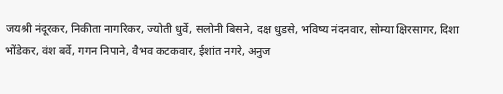जयश्री नंदूरकर, निकीता नागरिकर, ज्योती धुर्वे, सलोनी बिसने, दक्ष धुडसे, भविष्य नंदनवार, सोम्या क्षिरसागर, दिशा भोंडेकर, वंश बर्वे, गगन निपाने, वैभव कटकवार, ईशांत नगरे, अनुज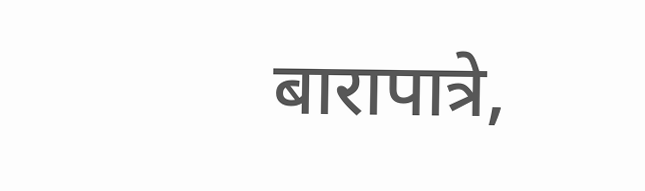बारापात्रे,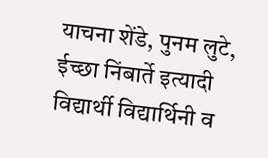याचना शेंडे, पुनम लुटे, ईच्छा निंबार्ते इत्यादी विद्यार्थी विद्यार्थिनी व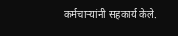कर्मचाऱ्यांनी सहकार्य केले.